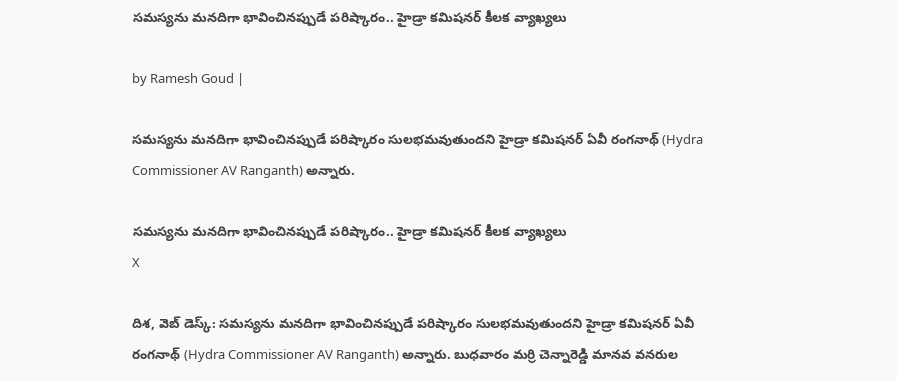స‌మ‌స్యను మ‌న‌దిగా భావించినప్పుడే ప‌రిష్కారం.. హైడ్రా క‌మిష‌న‌ర్ కీలక వ్యాఖ్యలు

by Ramesh Goud |

సమస్యను మనదిగా భావించినప్పుడే పరిష్కారం సులభమవుతుందని హైడ్రా కమిషనర్ ఏవీ రంగనాథ్ (Hydra Commissioner AV Ranganth) అన్నారు.

స‌మ‌స్యను మ‌న‌దిగా భావించినప్పుడే ప‌రిష్కారం.. హైడ్రా క‌మిష‌న‌ర్ కీలక వ్యాఖ్యలు
X

దిశ, వెబ్ డెస్క్: సమస్యను మనదిగా భావించినప్పుడే పరిష్కారం సులభమవుతుందని హైడ్రా కమిషనర్ ఏవీ రంగనాథ్ (Hydra Commissioner AV Ranganth) అన్నారు. బుధవారం మ‌ర్రి చెన్నారెడ్డి మాన‌వ వ‌న‌రుల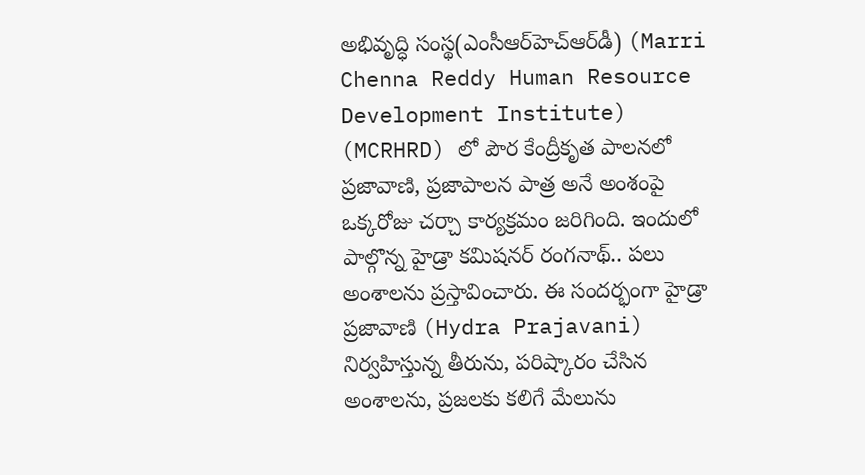అభివృద్ధి సంస్థ(ఎంసీఆర్‌హెచ్‌ఆర్‌డీ) (Marri Chenna Reddy Human Resource Development Institute) (MCRHRD) లో పౌర కేంద్రీకృత పాల‌నలో ప్రజావాణి, ప్రజాపాల‌న పాత్ర అనే అంశంపై ఒక్కరోజు చ‌ర్చా కార్యక్రమం జరిగింది. ఇందులో పాల్గొన్న హైడ్రా క‌మిష‌న‌ర్ రంగ‌నాథ్.. ప‌లు అంశాల‌ను ప్రస్తావించారు. ఈ సంద‌ర్భంగా హైడ్రా ప్రజావాణి (Hydra Prajavani) నిర్వహిస్తున్న తీరును, ప‌రిష్కారం చేసిన అంశాల‌ను, ప్రజ‌ల‌కు క‌లిగే మేలును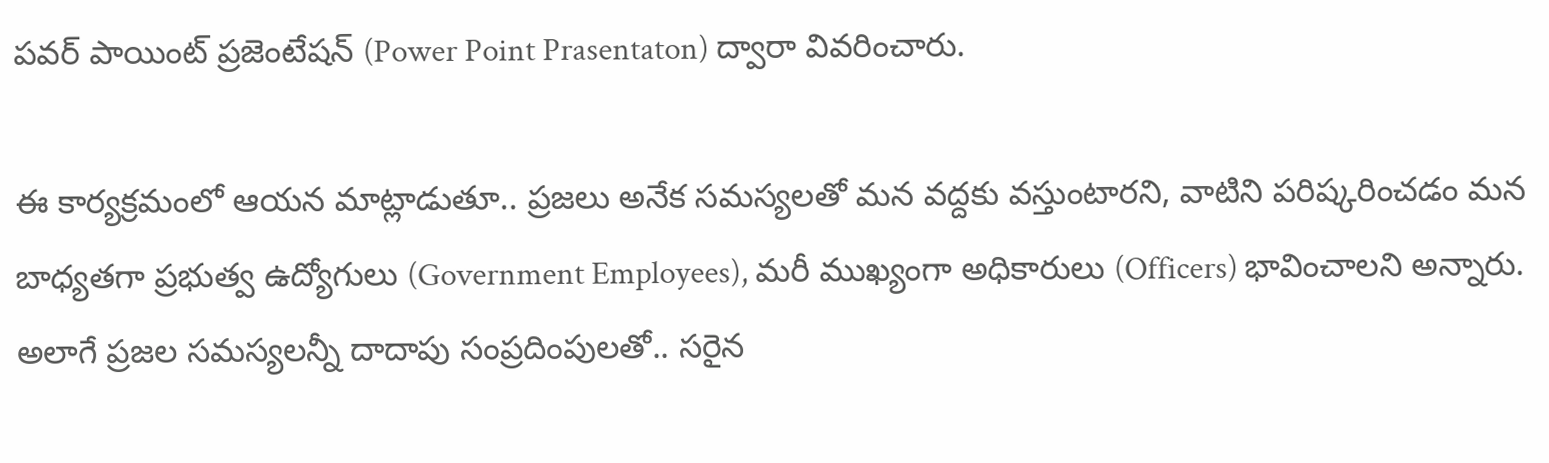ప‌వ‌ర్ పాయింట్ ప్రజెంటేష‌న్ (Power Point Prasentaton) ద్వారా వివ‌రించారు.

ఈ కార్యక్రమంలో ఆయన మాట్లాడుతూ.. ప్రజ‌లు అనేక స‌మ‌స్యల‌తో మ‌న వ‌ద్దకు వ‌స్తుంటారని, వాటిని ప‌రిష్కరించ‌డం మ‌న బాధ్యత‌గా ప్రభుత్వ ఉద్యోగులు (Government Employees), మ‌రీ ముఖ్యంగా అధికారులు (Officers) భావించాల‌ని అన్నారు. అలాగే ప్రజ‌ల స‌మ‌స్యల‌న్నీ దాదాపు సంప్రదింపుల‌తో.. స‌రైన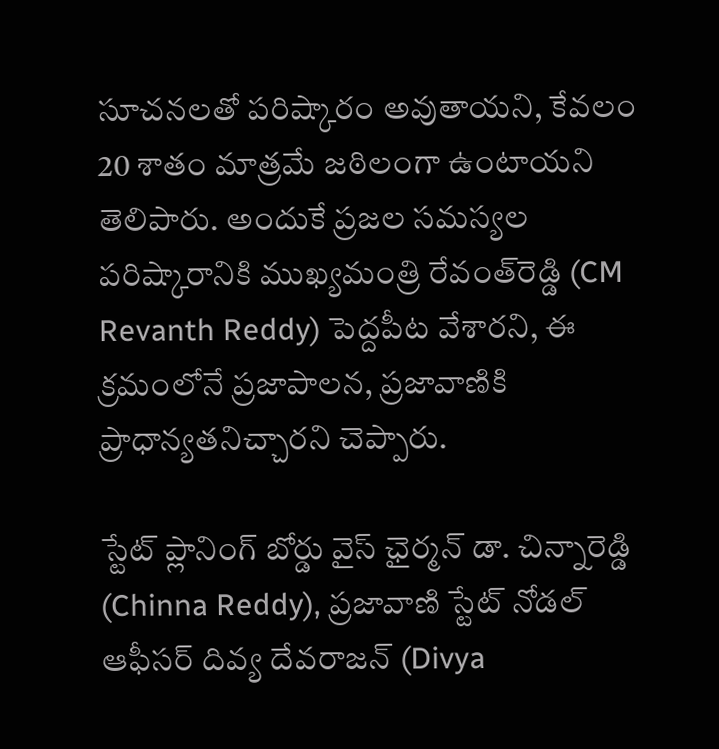సూచ‌న‌ల‌తో ప‌రిష్కారం అవుతాయ‌ని, కేవ‌లం 20 శాతం మాత్రమే జ‌ఠిలంగా ఉంటాయని తెలిపారు. అందుకే ప్రజ‌ల స‌మ‌స్యల ప‌రిష్కారానికి ముఖ్యమంత్రి రేవంత్‌రెడ్డి (CM Revanth Reddy) పెద్దపీట వేశారని, ఈ క్రమంలోనే ప్రజాపాల‌న, ప్రజావాణికి ప్రాధాన్యత‌నిచ్చారని చెప్పారు.

స్టేట్ ప్లానింగ్ బోర్డు వైస్ ఛైర్మన్ డా. చిన్నారెడ్డి (Chinna Reddy), ప్రజావాణి స్టేట్ నోడ‌ల్ ఆఫీస‌ర్ దివ్య దేవ‌రాజ‌న్‌ (Divya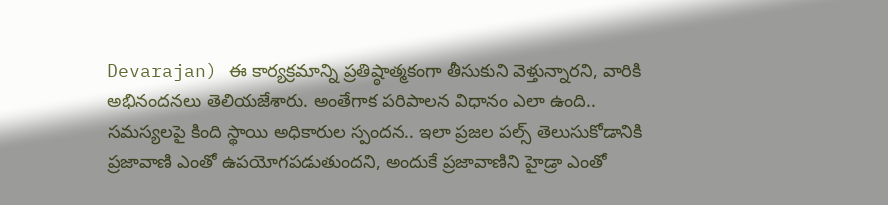Devarajan) ఈ కార్యక్రమాన్ని ప్రతిష్ఠాత్మకంగా తీసుకుని వెళ్తున్నారని, వారికి అభినంద‌న‌లు తెలియజేశారు. అంతేగాక ప‌రిపాల‌న విధానం ఎలా ఉంది.. స‌మ‌స్యల‌పై కింది స్థాయి అధికారుల స్పంద‌న.. ఇలా ప్రజ‌ల ప‌ల్స్ తెలుసుకోడానికి ప్రజావాణి ఎంతో ఉప‌యోగ‌ప‌డుతుందని, అందుకే ప్రజావాణిని హైడ్రా ఎంతో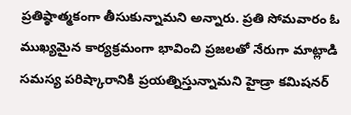ప్రతిష్ఠాత్మకంగా తీసుకున్నామని అన్నారు. ప్రతి సోమ‌వారం ఓ ముఖ్యమైన కార్యక్రమంగా భావించి ప్రజ‌ల‌తో నేరుగా మాట్లాడి స‌మ‌స్య ప‌రిష్కారానికి ప్రయ‌త్నిస్తున్నామని హైడ్రా కమిషనర్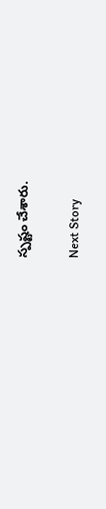స్పష్టం చేశారు.

Next Story